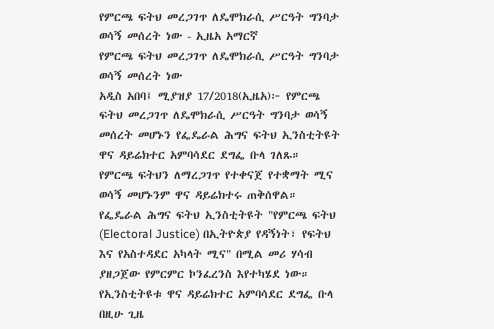የምርጫ ፍትህ መረጋገጥ ለዴሞክራሲ ሥርዓት ግንባታ ወሳኝ መሰረት ነው - ኢዜአ አማርኛ
የምርጫ ፍትህ መረጋገጥ ለዴሞክራሲ ሥርዓት ግንባታ ወሳኝ መሰረት ነው
አዲስ አበባ፤ ሚያዝያ 17/2018(ኢዜአ)፦ የምርጫ ፍትህ መረጋገጥ ለዴሞክራሲ ሥርዓት ግንባታ ወሳኝ መሰረት መሆኑን የፌዴራል ሕግና ፍትህ ኢንስቲትዩት ዋና ዳይሬክተር አምባሳደር ደግፌ ቡላ ገለጹ።
የምርጫ ፍትህን ለማረጋገጥ የተቀናጀ የተቋማት ሚና ወሳኝ መሆኑንም ዋና ዳይሬክተሩ ጠቅሰዋል።
የፌዴራል ሕግና ፍትህ ኢንስቲትዩት "የምርጫ ፍትህ (Electoral Justice) በኢትዮጵያ የዳኝነት፣ የፍትህ እና የአስተዳደር አካላት ሚና" በሚል መሪ ሃሳብ ያዘጋጀው የምርምር ኮንፈረንስ እየተካሄደ ነው።
የኢንስቲትዩቱ ዋና ዳይሬክተር አምባሳደር ደግፌ ቡላ በዚሁ ጊዜ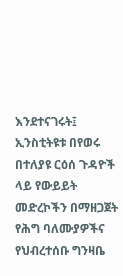እንደተናገሩት፤ ኢንስቲትዩቱ በየወሩ በተለያዩ ርዕሰ ጉዳዮች ላይ የውይይት መድረኮችን በማዘጋጀት የሕግ ባለሙያዎችና የህብረተሰቡ ግንዛቤ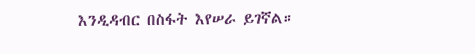እንዲዳብር በስፋት እየሠራ ይገኛል።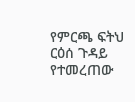የምርጫ ፍትህ ርዕሰ ጉዳይ የተመረጠው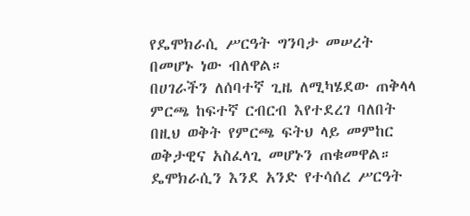የዴሞክራሲ ሥርዓት ግንባታ መሠረት በመሆኑ ነው ብለዋል።
በሀገራችን ለሰባተኛ ጊዜ ለሚካሄደው ጠቅላላ ምርጫ ከፍተኛ ርብርብ እየተደረገ ባለበት በዚህ ወቅት የምርጫ ፍትህ ላይ መምከር ወቅታዊና አስፈላጊ መሆኑን ጠቁመዋል።
ዴሞክራሲን እንደ አንድ የተሳሰረ ሥርዓት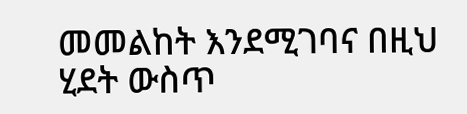መመልከት እንደሚገባና በዚህ ሂደት ውስጥ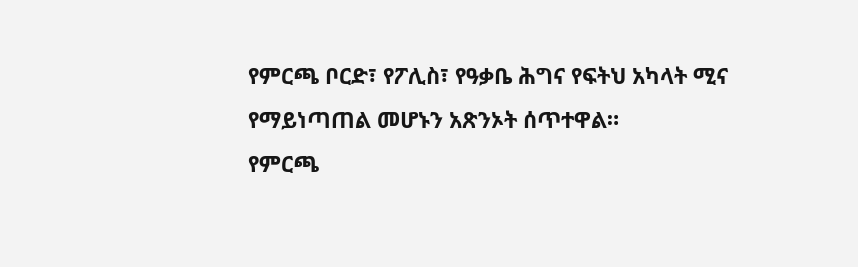የምርጫ ቦርድ፣ የፖሊስ፣ የዓቃቤ ሕግና የፍትህ አካላት ሚና የማይነጣጠል መሆኑን አጽንኦት ሰጥተዋል።
የምርጫ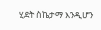ሂደት ስኬታማ እንዲሆን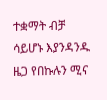ተቋማት ብቻ ሳይሆኑ እያንዳንዱ ዜጋ የበኩሉን ሚና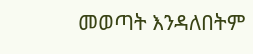መወጣት እንዳለበትም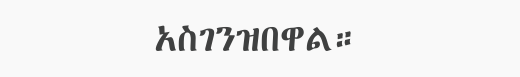አስገንዝበዋል።